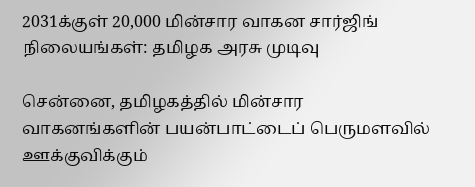2031க்குள் 20,000 மின்சார வாகன சார்ஜிங் நிலையங்கள்: தமிழக அரசு முடிவு

சென்னை, தமிழகத்தில் மின்சார வாகனங்களின் பயன்பாட்டைப் பெருமளவில் ஊக்குவிக்கும்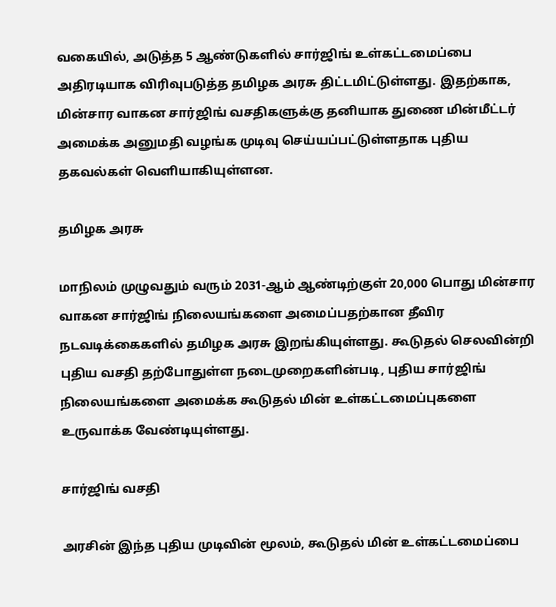வகையில், அடுத்த 5 ஆண்டுகளில் சார்ஜிங் உள்கட்டமைப்பை அதிரடியாக விரிவுபடுத்த தமிழக அரசு திட்டமிட்டுள்ளது. இதற்காக, மின்சார வாகன சார்ஜிங் வசதிகளுக்கு தனியாக துணை மின்மீட்டர் அமைக்க அனுமதி வழங்க முடிவு செய்யப்பட்டுள்ளதாக புதிய தகவல்கள் வெளியாகியுள்ளன.

தமிழக அரசு

மாநிலம் முழுவதும் வரும் 2031-ஆம் ஆண்டிற்குள் 20,000 பொது மின்சார வாகன சார்ஜிங் நிலையங்களை அமைப்பதற்கான தீவிர நடவடிக்கைகளில் தமிழக அரசு இறங்கியுள்ளது. கூடுதல் செலவின்றி புதிய வசதி தற்போதுள்ள நடைமுறைகளின்படி, புதிய சார்ஜிங் நிலையங்களை அமைக்க கூடுதல் மின் உள்கட்டமைப்புகளை உருவாக்க வேண்டியுள்ளது.

சார்ஜிங் வசதி

அரசின் இந்த புதிய முடிவின் மூலம், கூடுதல் மின் உள்கட்டமைப்பை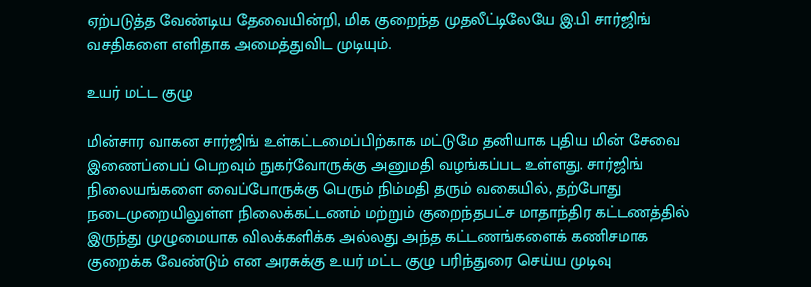ஏற்படுத்த வேண்டிய தேவையின்றி, மிக குறைந்த முதலீட்டிலேயே இ.பி சார்ஜிங் வசதிகளை எளிதாக அமைத்துவிட முடியும்.

உயர் மட்ட குழு

மின்சார வாகன சார்ஜிங் உள்கட்டமைப்பிற்காக மட்டுமே தனியாக புதிய மின் சேவை இணைப்பைப் பெறவும் நுகர்வோருக்கு அனுமதி வழங்கப்பட உள்ளது. சார்ஜிங் நிலையங்களை வைப்போருக்கு பெரும் நிம்மதி தரும் வகையில், தற்போது நடைமுறையிலுள்ள நிலைக்கட்டணம் மற்றும் குறைந்தபட்ச மாதாந்திர கட்டணத்தில் இருந்து முழுமையாக விலக்களிக்க அல்லது அந்த கட்டணங்களைக் கணிசமாக குறைக்க வேண்டும் என அரசுக்கு உயர் மட்ட குழு பரிந்துரை செய்ய முடிவு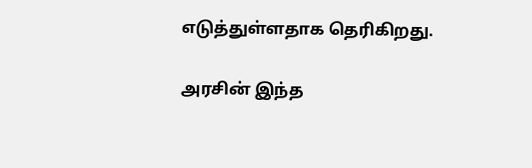எடுத்துள்ளதாக தெரிகிறது.

அரசின் இந்த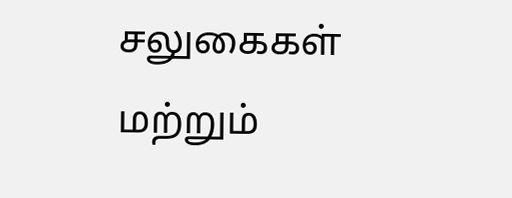சலுகைகள் மற்றும்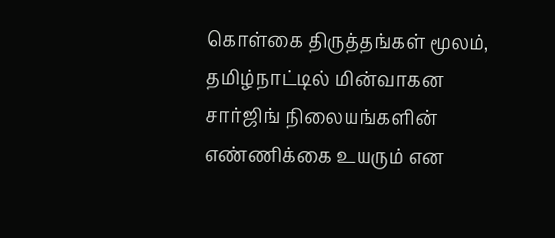கொள்கை திருத்தங்கள் மூலம், தமிழ்நாட்டில் மின்வாகன சார்ஜிங் நிலையங்களின் எண்ணிக்கை உயரும் என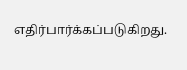எதிர்பார்க்கப்படுகிறது.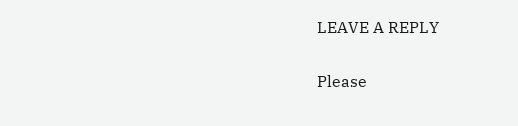LEAVE A REPLY

Please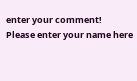enter your comment!
Please enter your name here